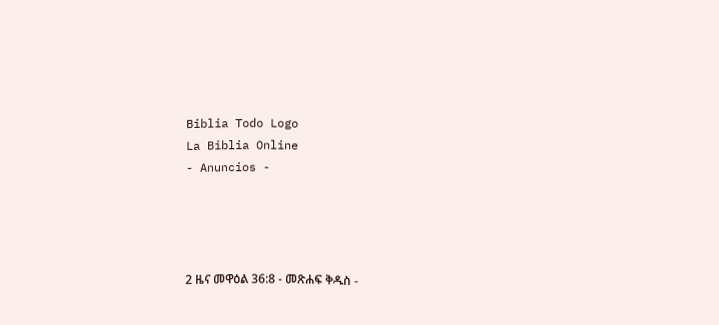Biblia Todo Logo
La Biblia Online
- Anuncios -




2 ዜና መዋዕል 36:8 - መጽሐፍ ቅዱስ -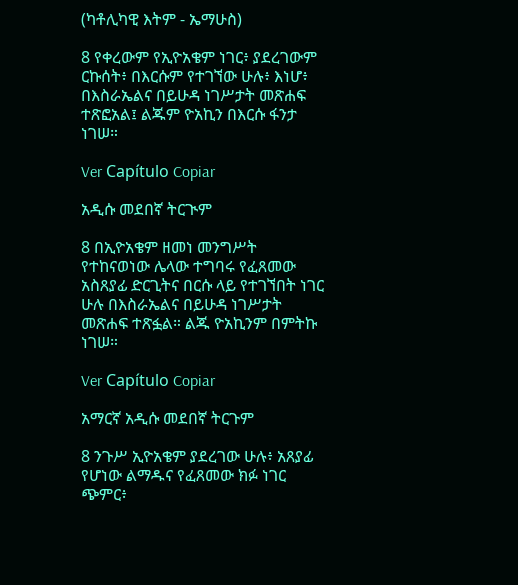(ካቶሊካዊ እትም - ኤማሁስ)

8 የቀረውም የኢዮአቄም ነገር፥ ያደረገውም ርኩሰት፥ በእርሱም የተገኘው ሁሉ፥ እነሆ፥ በእስራኤልና በይሁዳ ነገሥታት መጽሐፍ ተጽፎአል፤ ልጁም ዮአኪን በእርሱ ፋንታ ነገሠ።

Ver Capítulo Copiar

አዲሱ መደበኛ ትርጒም

8 በኢዮአቄም ዘመነ መንግሥት የተከናወነው ሌላው ተግባሩ የፈጸመው አስጸያፊ ድርጊትና በርሱ ላይ የተገኘበት ነገር ሁሉ በእስራኤልና በይሁዳ ነገሥታት መጽሐፍ ተጽፏል። ልጁ ዮአኪንም በምትኩ ነገሠ።

Ver Capítulo Copiar

አማርኛ አዲሱ መደበኛ ትርጉም

8 ንጉሥ ኢዮአቄም ያደረገው ሁሉ፥ አጸያፊ የሆነው ልማዱና የፈጸመው ክፉ ነገር ጭምር፥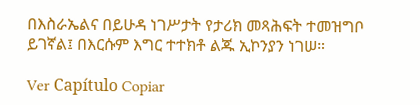በእስራኤልና በይሁዳ ነገሥታት የታሪክ መጻሕፍት ተመዝግቦ ይገኛል፤ በእርሱም እግር ተተክቶ ልጁ ኢኮንያን ነገሠ።

Ver Capítulo Copiar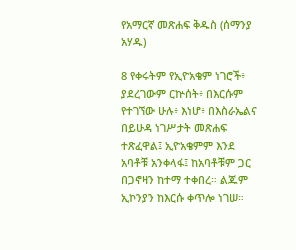የአማርኛ መጽሐፍ ቅዱስ (ሰማንያ አሃዱ)

8 የቀሩትም የኢዮአቄም ነገሮች፥ ያደረገውም ርኵሰት፥ በእርሱም የተገኘው ሁሉ፥ እነሆ፥ በእስራኤልና በይሁዳ ነገሥታት መጽሐፍ ተጽፈዋል፤ ኢዮአቄምም እንደ አባቶቹ አንቀላፋ፤ ከአባቶቹም ጋር በጋኖዛን ከተማ ተቀበረ። ልጁም ኢኮንያን ከእርሱ ቀጥሎ ነገሠ።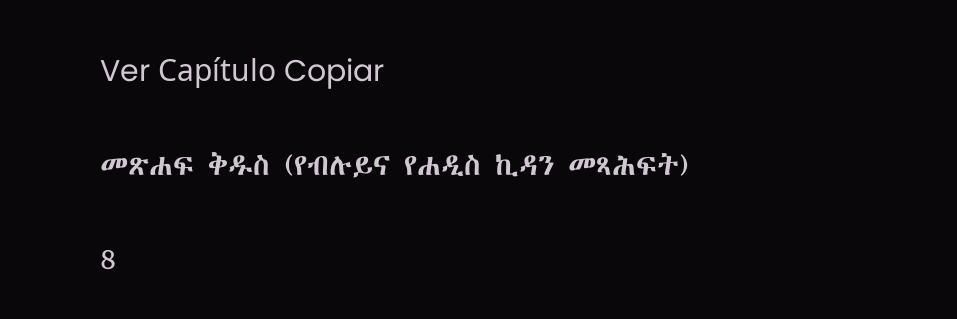Ver Capítulo Copiar

መጽሐፍ ቅዱስ (የብሉይና የሐዲስ ኪዳን መጻሕፍት)

8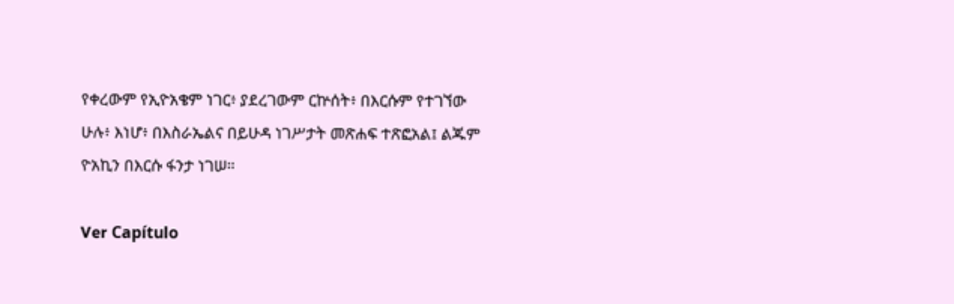የቀረውም የኢዮአቄም ነገር፥ ያደረገውም ርኵሰት፥ በእርሱም የተገኘው ሁሉ፥ እነሆ፥ በእስራኤልና በይሁዳ ነገሥታት መጽሐፍ ተጽፎአል፤ ልጁም ዮአኪን በእርሱ ፋንታ ነገሠ።

Ver Capítulo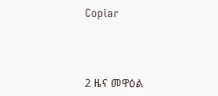Copiar




2 ዜና መዋዕል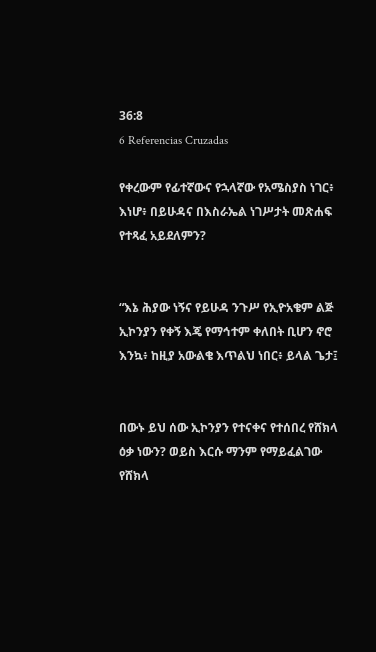36:8
6 Referencias Cruzadas

የቀረውም የፊተኛውና የኋላኛው የአሜስያስ ነገር፥ እነሆ፥ በይሁዳና በእስራኤል ነገሥታት መጽሐፍ የተጻፈ አይደለምን?


“እኔ ሕያው ነኝና የይሁዳ ንጉሥ የኢዮአቄም ልጅ ኢኮንያን የቀኝ እጄ የማኅተም ቀለበት ቢሆን ኖሮ እንኳ፥ ከዚያ አውልቄ እጥልህ ነበር፥ ይላል ጌታ፤


በውኑ ይህ ሰው ኢኮንያን የተናቀና የተሰበረ የሸክላ ዕቃ ነውን? ወይስ እርሱ ማንም የማይፈልገው የሸክላ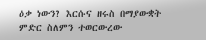ዕቃ ነውን? እርሱና ዘሩስ በማያውቋት ምድር ስለምን ተወርውረው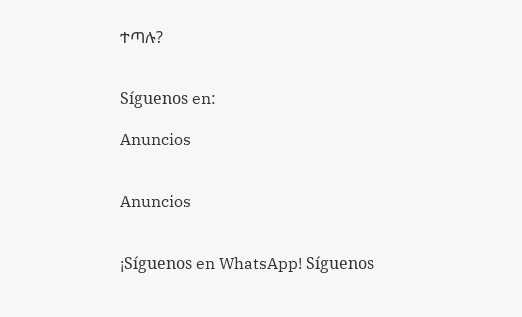ተጣሉ?


Síguenos en:

Anuncios


Anuncios


¡Síguenos en WhatsApp! Síguenos